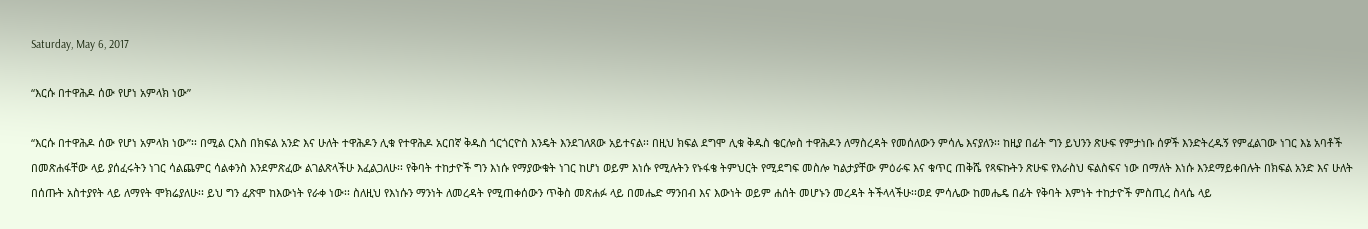Saturday, May 6, 2017

“እርሱ በተዋሕዶ ሰው የሆነ አምላክ ነው”

“እርሱ በተዋሕዶ ሰው የሆነ አምላክ ነው”፡፡ በሚል ርእስ በክፍል አንድ እና ሁለት ተዋሕዶን ሊቁ የተዋሕዶ አርበኛ ቅዱስ ጎርጎርዮስ እንዴት እንደገለጸው አይተናል፡፡ በዚህ ክፍል ደግሞ ሊቁ ቅዱስ ቄርሎስ ተዋሕዶን ለማስረዳት የመሰለውን ምሳሌ እናያለን፡፡ ከዚያ በፊት ግን ይህንን ጽሁፍ የምታነቡ ሰዎች እንድትረዱኝ የምፈልገው ነገር እኔ አባቶች በመጽሐፋቸው ላይ ያሰፈሩትን ነገር ሳልጨምር ሳልቀንስ እንደምጽፈው ልገልጽላችሁ እፈልጋለሁ፡፡ የቅባት ተከታዮች ግን እነሱ የማያውቁት ነገር ከሆነ ወይም እነሱ የሚሉትን የኑፋቄ ትምህርት የሚደግፍ መስሎ ካልታያቸው ምዕራፍ እና ቁጥር ጠቅሼ የጻፍኩትን ጽሁፍ የእራስህ ፍልስፍና ነው በማለት እነሱ እንደማይቀበሉት በክፍል አንድ እና ሁለት በሰጡት አስተያየት ላይ ለማየት ሞክሬያለሁ፡፡ ይህ ግን ፈጽሞ ከእውነት የራቀ ነው፡፡ ስለዚህ የእነሱን ማንነት ለመረዳት የሚጠቀሰውን ጥቅስ መጽሐፉ ላይ በመሔድ ማንበብ እና እውነት ወይም ሐሰት መሆኑን መረዳት ትችላላችሁ፡፡ወደ ምሳሌው ከመሔዴ በፊት የቅባት እምነት ተከታዮች ምስጢረ ስላሴ ላይ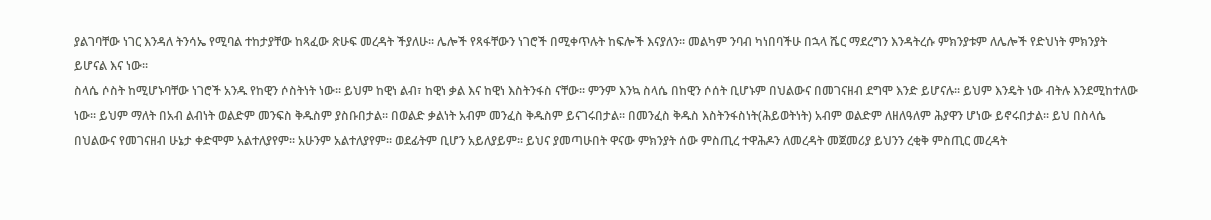ያልገባቸው ነገር እንዳለ ትንሳኤ የሚባል ተከታያቸው ከጻፈው ጽሁፍ መረዳት ችያለሁ፡፡ ሌሎች የጻፋቸውን ነገሮች በሚቀጥሉት ከፍሎች እናያለን፡፡ መልካም ንባብ ካነበባችሁ በኋላ ሼር ማደረግን እንዳትረሱ ምክንያቱም ለሌሎች የድህነት ምክንያት ይሆናል እና ነው፡፡
ስላሴ ሶስት ከሚሆኑባቸው ነገሮች አንዱ የከዊን ሶስትነት ነው፡፡ ይህም ከዊነ ልብ፣ ከዊነ ቃል እና ከዊነ እስትንፋስ ናቸው፡፡ ምንም እንኳ ስላሴ በከዊን ሶሰት ቢሆኑም በህልውና በመገናዘብ ደግሞ እንድ ይሆናሉ፡፡ ይህም እንዴት ነው ብትሉ እንደሚከተለው ነው፡፡ ይህም ማለት በአብ ልብነት ወልድም መንፍስ ቅዱስም ያስቡበታል፡፡ በወልድ ቃልነት አብም መንፈስ ቅዱስም ይናገሩበታል፡፡ በመንፈስ ቅዱስ እስትንፋስነት(ሕይወትነት) አብም ወልድም ለዘለዓለም ሕያዋን ሆነው ይኖሩበታል፡፡ ይህ በስላሴ በህልውና የመገናዘብ ሁኔታ ቀድሞም አልተለያየም፡፡ አሁንም አልተለያየም፡፡ ወደፊትም ቢሆን አይለያይም፡፡ ይህና ያመጣሁበት ዋናው ምክንያት ሰው ምስጢረ ተዋሕዶን ለመረዳት መጀመሪያ ይህንን ረቂቅ ምስጢር መረዳት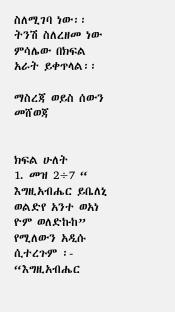ስለሚገባ ነው፡፡ ትንሽ ስለረዘመ ነው ምሳሌው በክፍል አራት ይቀጥላል፡፡

ማስረጃ ወይስ ሰውን መሸወጃ


ክፍል ሁለት
1. መዝ 2÷7 “ እግዚአብሔር ይቤለኒ ወልድየ አንተ ወአነ ዮም ወለድኩከ” የሚለውን አዲሱ ሲተረጉም ፡- “እግዚአብሔር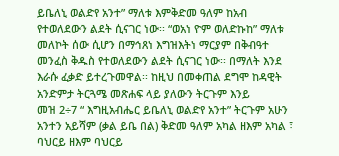ይቤለኒ ወልድየ አንተ” ማለቱ እምቅድመ ዓለም ከአብ የተወለደውን ልደት ሲናገር ነው፡፡ “ወአነ ዮም ወለድኩከ” ማለቱ መለኮት ሰው ሲሆን በማኅጸነ እግዝእትነ ማርያም በቅብዓተ መንፈስ ቅዱስ የተወለደውን ልደት ሲናገር ነው፡፡ በማለት እንደ እራሱ ፈቃድ ይተረጉመዋል፡፡ ከዚህ በመቀጠል ደግሞ ከዳዊት አንድምታ ትርጓሜ መጽሐፍ ላይ ያለውን ትርጉም እንይ
መዝ 2÷7 “ እግዚአብሔር ይቤለኒ ወልድየ አንተ” ትርጉም አሁን አንተን አይሻም (ቃል ይቤ በል) ቅድመ ዓለም አካል ዘእም አካል ፣ ባህርይ ዘእም ባህርይ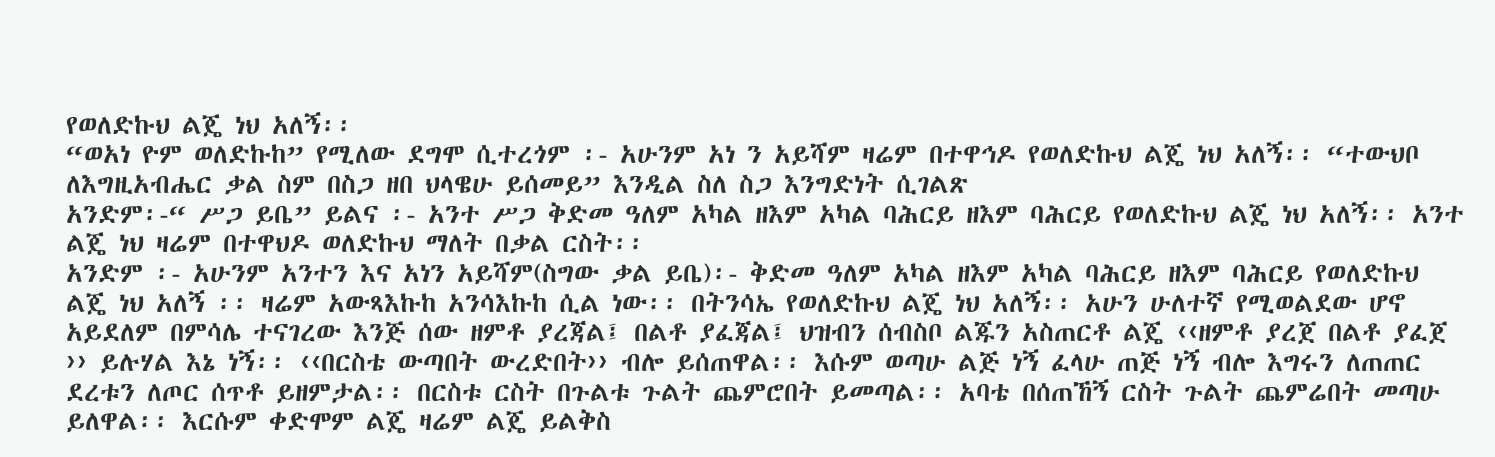የወለድኩህ ልጄ ነህ አለኝ፡፡
“ወአነ ዮም ወለድኩከ” የሚለው ደግሞ ሲተረጎም ፡- አሁንም አነ ን አይሻም ዛሬም በተዋኅዶ የወለድኩህ ልጄ ነህ አለኝ፡፡ “ተውህቦ ለእግዚአብሔር ቃል ስም በስጋ ዘበ ህላዌሁ ይሰመይ” እንዲል ስለ ስጋ እንግድነት ሲገልጽ
አንድም፡-“ ሥጋ ይቤ” ይልና ፡- አንተ ሥጋ ቅድመ ዓለም አካል ዘእም አካል ባሕርይ ዘእም ባሕርይ የወለድኩህ ልጄ ነህ አለኝ፡፡ አንተ ልጄ ነህ ዛሬም በተዋህዶ ወለድኩህ ማለት በቃል ርስት፡፡
አንድም ፡- አሁንም አንተን እና አነን አይሻም(ስግው ቃል ይቤ)፡- ቅድመ ዓለም አካል ዘእም አካል ባሕርይ ዘእም ባሕርይ የወለድኩህ ልጄ ነህ አለኝ ፡፡ ዛሬም አውጻእኩከ አንሳእኩከ ሲል ነው፡፡ በትንሳኤ የወለድኩህ ልጄ ነህ አለኝ፡፡ አሁን ሁለተኛ የሚወልደው ሆኖ አይደለም በምሳሌ ተናገረው እንጅ ሰው ዘምቶ ያረጃል፤ በልቶ ያፈጃል፤ ህዝብን ሰብስቦ ልጁን አስጠርቶ ልጄ ‹‹ዘምቶ ያረጀ በልቶ ያፈጀ ›› ይሉሃል እኔ ነኝ፡፡ ‹‹በርስቴ ውጣበት ውረድበት›› ብሎ ይሰጠዋል፡፡ እሱም ወጣሁ ልጅ ነኝ ፈላሁ ጠጅ ነኝ ብሎ እግሩን ለጠጠር ደረቱን ለጦር ሰጥቶ ይዘምታል፡፡ በርስቱ ርስት በጉልቱ ጉልት ጨምሮበት ይመጣል፡፡ አባቴ በሰጠኸኝ ርስት ጉልት ጨምሬበት መጣሁ ይለዋል፡፡ እርሱም ቀድሞም ልጄ ዛሬም ልጄ ይልቅስ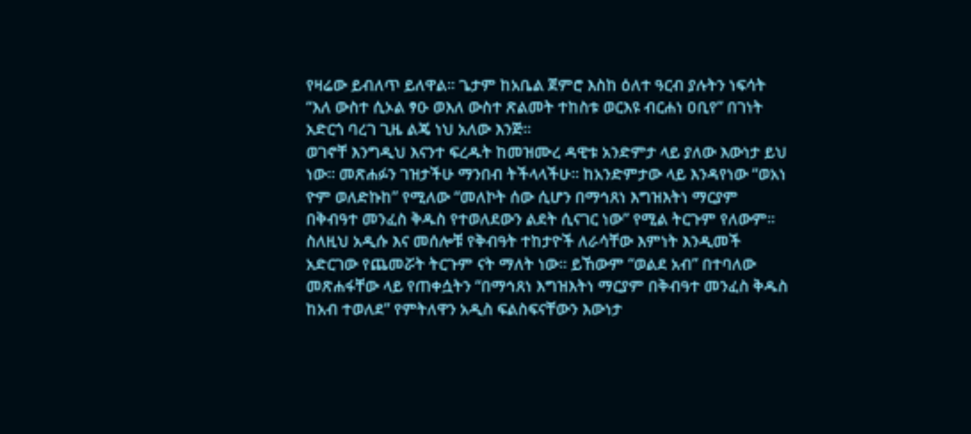የዛሬው ይብለጥ ይለዋል፡፡ ጌታም ከአቤል ጀምሮ እስከ ዕለተ ዓርብ ያሉትን ነፍሳት “እለ ውስተ ሲኦል ፃዑ ወእለ ውስተ ጽልመት ተከስቱ ወርእዩ ብርሐነ ዐቢየ” በገነት አድርጎ ባረገ ጊዜ ልጄ ነህ አለው እንጅ፡፡
ወገኖቸ እንግዲህ እናንተ ፍረዱት ከመዝሙረ ዳዊቱ አንድምታ ላይ ያለው እውነታ ይህ ነው፡፡ መጽሐፉን ገዝታችሁ ማንበብ ትችላላችሁ፡፡ ከአንድምታው ላይ እንዳየነው “ወአነ ዮም ወለድኩከ” የሚለው “መለኮት ሰው ሲሆን በማኅጸነ እግዝእትነ ማርያም በቅብዓተ መንፈስ ቅዱስ የተወለደውን ልደት ሲናገር ነው” የሚል ትርጉም የለውም፡፡ ስለዚህ አዲሱ እና መሰሎቹ የቅብዓት ተከታዮች ለራሳቸው እምነት እንዲመች አድርገው የጨመሯት ትርጉም ናት ማለት ነው፡፡ ይኸውም “ወልደ አብ” በተባለው መጽሐፋቸው ላይ የጠቀሷትን “በማኅጸነ እግዝእትነ ማርያም በቅብዓተ መንፈስ ቅዱስ ከአብ ተወለደ” የምትለዋን አዲስ ፍልስፍናቸውን እውነታ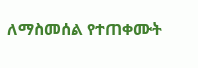ለማስመሰል የተጠቀሙት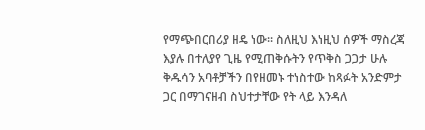የማጭበርበሪያ ዘዴ ነው፡፡ ስለዚህ እነዚህ ሰዎች ማስረጃ እያሉ በተለያየ ጊዜ የሚጠቅሱትን የጥቅስ ጋጋታ ሁሉ ቅዱሳን አባቶቻችን በየዘመኑ ተነስተው ከጻፉት አንድምታ ጋር በማገናዘብ ስህተታቸው የት ላይ እንዳለ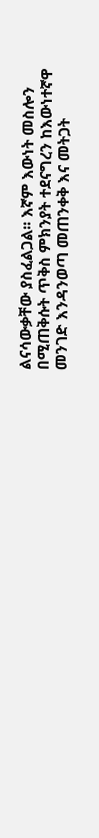ልናሳውቃቸው ያስፈልጋል፡፡ እኛም እውነት መስሎን በሚጠቅሱት ጥቅስ ምክንያት ተደናግረን ከእውነተኛዋ መንገድ እንዳንወጣ መጠንቀቅ እና መትጋት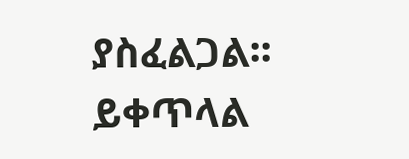ያስፈልጋል፡፡ ይቀጥላል